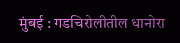मुंबई : गडचिरोलीतील धानोरा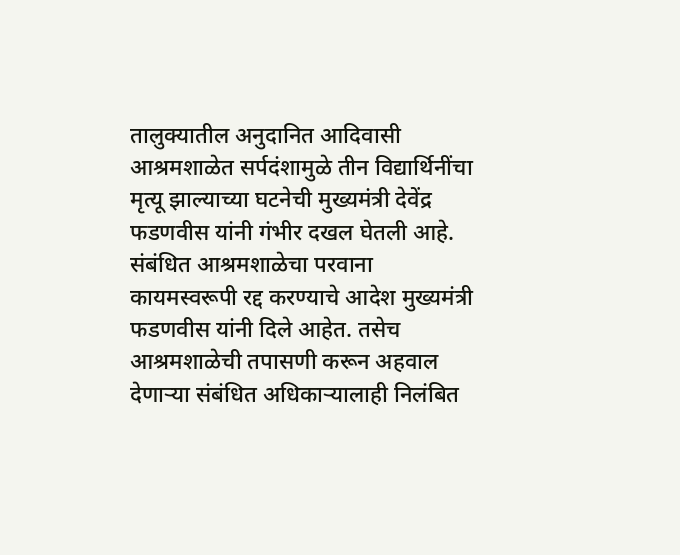तालुक्यातील अनुदानित आदिवासी आश्रमशाळेत सर्पदंशामुळे तीन विद्यार्थिनींचा मृत्यू झाल्याच्या घटनेची मुख्यमंत्री देवेंद्र फडणवीस यांनी गंभीर दखल घेतली आहे. संबंधित आश्रमशाळेचा परवाना कायमस्वरूपी रद्द करण्याचे आदेश मुख्यमंत्री फडणवीस यांनी दिले आहेत. तसेच आश्रमशाळेची तपासणी करून अहवाल देणाऱ्या संबंधित अधिकाऱ्यालाही निलंबित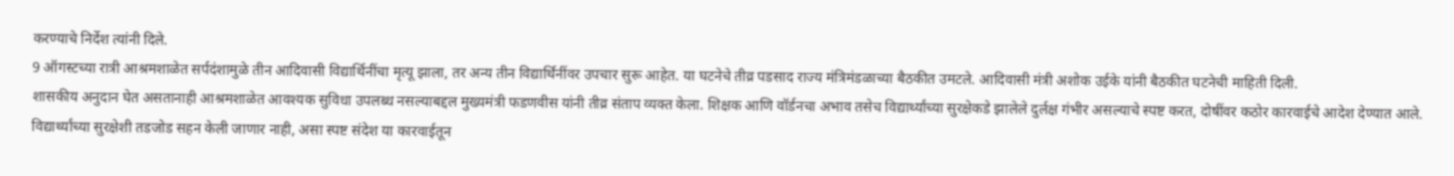करण्याचे निर्देश त्यांनी दिले.
9 ऑगस्टच्या रात्री आश्रमशाळेत सर्पदंशामुळे तीन आदिवासी विद्यार्थिनींचा मृत्यू झाला, तर अन्य तीन विद्यार्थिनींवर उपचार सुरू आहेत. या घटनेचे तीव्र पडसाद राज्य मंत्रिमंडळाच्या बैठकीत उमटले. आदिवासी मंत्री अशोक उईके यांनी बैठकीत घटनेची माहिती दिली.
शासकीय अनुदान घेत असतानाही आश्रमशाळेत आवश्यक सुविधा उपलब्ध नसल्याबद्दल मुख्यमंत्री फडणवीस यांनी तीव्र संताप व्यक्त केला. शिक्षक आणि वॉर्डनचा अभाव तसेच विद्यार्थ्यांच्या सुरक्षेकडे झालेले दुर्लक्ष गंभीर असल्याचे स्पष्ट करत, दोषींवर कठोर कारवाईचे आदेश देण्यात आले. विद्यार्थ्यांच्या सुरक्षेशी तडजोड सहन केली जाणार नाही, असा स्पष्ट संदेश या कारवाईतून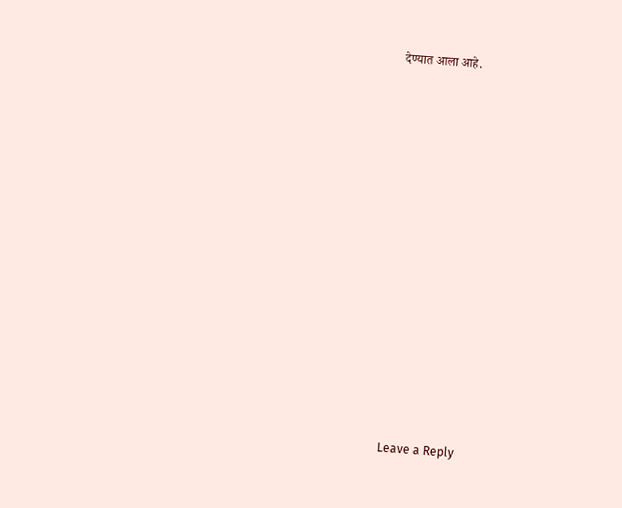देण्यात आला आहे.















Leave a Reply